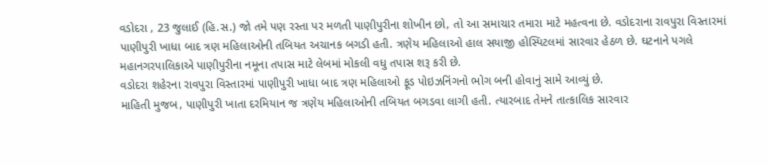વડોદરા , 23 જુલાઈ (હિ.સ.) જો તમે પણ રસ્તા પર મળતી પાણીપુરીના શોખીન છો, તો આ સમાચાર તમારા માટે મહત્વના છે. વડોદરાના રાવપુરા વિસ્તારમાં પાણીપુરી ખાધા બાદ ત્રણ મહિલાઓની તબિયત અચાનક બગડી હતી. ત્રણેય મહિલાઓ હાલ સયાજી હોસ્પિટલમાં સારવાર હેઠળ છે. ઘટનાને પગલે મહાનગરપાલિકાએ પાણીપુરીના નમૂના તપાસ માટે લેબમાં મોકલી વધુ તપાસ શરૂ કરી છે.
વડોદરા શહેરના રાવપુરા વિસ્તારમાં પાણીપુરી ખાધા બાદ ત્રણ મહિલાઓ ફૂડ પોઇઝનિંગનો ભોગ બની હોવાનું સામે આવ્યું છે.
માહિતી મુજબ, પાણીપુરી ખાતા દરમિયાન જ ત્રણેય મહિલાઓની તબિયત બગડવા લાગી હતી. ત્યારબાદ તેમને તાત્કાલિક સારવાર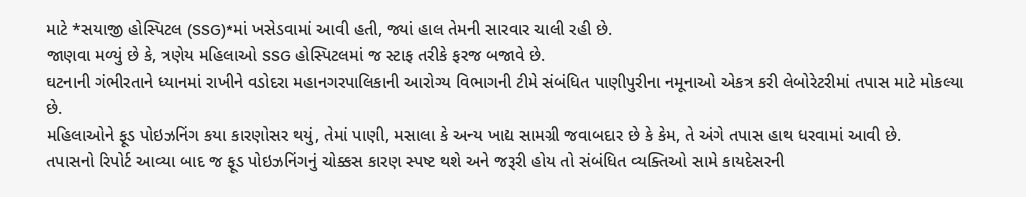માટે *સયાજી હોસ્પિટલ (SSG)*માં ખસેડવામાં આવી હતી, જ્યાં હાલ તેમની સારવાર ચાલી રહી છે.
જાણવા મળ્યું છે કે, ત્રણેય મહિલાઓ SSG હોસ્પિટલમાં જ સ્ટાફ તરીકે ફરજ બજાવે છે.
ઘટનાની ગંભીરતાને ધ્યાનમાં રાખીને વડોદરા મહાનગરપાલિકાની આરોગ્ય વિભાગની ટીમે સંબંધિત પાણીપુરીના નમૂનાઓ એકત્ર કરી લેબોરેટરીમાં તપાસ માટે મોકલ્યા છે.
મહિલાઓને ફૂડ પોઇઝનિંગ કયા કારણોસર થયું, તેમાં પાણી, મસાલા કે અન્ય ખાદ્ય સામગ્રી જવાબદાર છે કે કેમ, તે અંગે તપાસ હાથ ધરવામાં આવી છે.
તપાસનો રિપોર્ટ આવ્યા બાદ જ ફૂડ પોઇઝનિંગનું ચોક્કસ કારણ સ્પષ્ટ થશે અને જરૂરી હોય તો સંબંધિત વ્યક્તિઓ સામે કાયદેસરની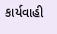કાર્યવાહી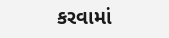કરવામાં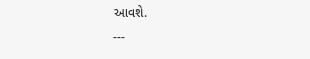આવશે.
---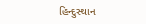હિન્દુસ્થાન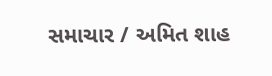સમાચાર / અમિત શાહ